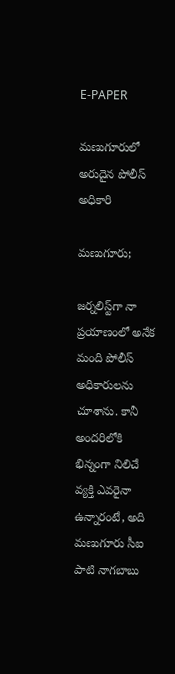E-PAPER

మణుగూరులో అరుదైన పోలీస్ అధికారి

మణుగూరు;

జర్నలిస్ట్‌గా నా ప్రయాణంలో అనేక మంది పోలీస్ అధికారులను చూశాను. కానీ అందరిలోకి భిన్నంగా నిలిచే వ్యక్తి ఎవరైనా ఉన్నారంటే, అది మణుగూరు సీఐ పాటి నాగబాబు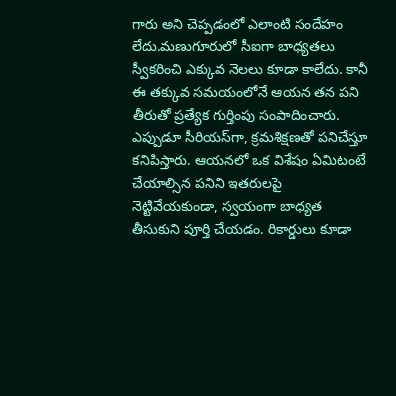గారు అని చెప్పడంలో ఎలాంటి సందేహం లేదు.మణుగూరులో సీఐగా బాధ్యతలు స్వీకరించి ఎక్కువ నెలలు కూడా కాలేదు. కానీ ఈ తక్కువ సమయంలోనే ఆయన తన పని తీరుతో ప్రత్యేక గుర్తింపు సంపాదించారు. ఎప్పుడూ సీరియస్‌గా, క్రమశిక్షణతో పనిచేస్తూ కనిపిస్తారు. ఆయనలో ఒక విశేషం ఏమిటంటే చేయాల్సిన పనిని ఇతరులపై నెట్టివేయకుండా, స్వయంగా బాధ్యత తీసుకుని పూర్తి చేయడం. రికార్డులు కూడా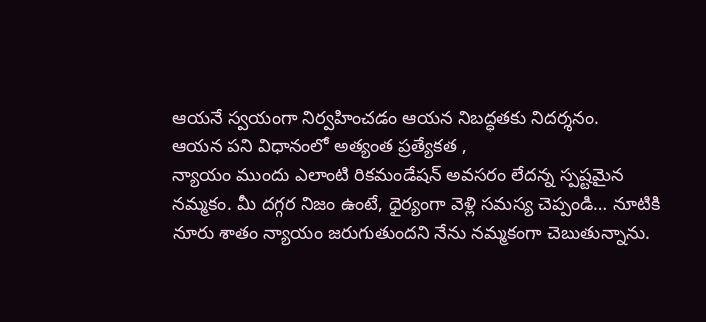ఆయనే స్వయంగా నిర్వహించడం ఆయన నిబద్ధతకు నిదర్శనం.
ఆయన పని విధానంలో అత్యంత ప్రత్యేకత ,
న్యాయం ముందు ఎలాంటి రికమండేషన్ అవసరం లేదన్న స్పష్టమైన నమ్మకం. మీ దగ్గర నిజం ఉంటే, ధైర్యంగా వెళ్లి సమస్య చెప్పండి… నూటికి నూరు శాతం న్యాయం జరుగుతుందని నేను నమ్మకంగా చెబుతున్నాను.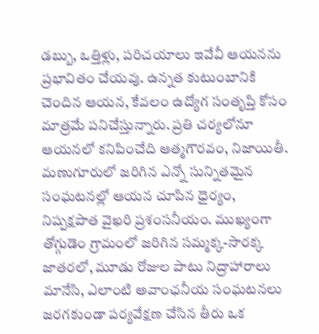డబ్బు, ఒత్తిళ్లు, పరిచయాలు ఇవేవీ ఆయనను ప్రభావితం చేయవు. ఉన్నత కుటుంబానికి చెందిన ఆయన, కేవలం ఉద్యోగ సంతృప్తి కోసం మాత్రమే పనిచేస్తున్నారు. ప్రతి చర్యలోనూ ఆయనలో కనిపించేది ఆత్మగౌరవం, నిజాయితీ.
మణుగూరులో జరిగిన ఎన్నో సున్నితమైన సంఘటనల్లో ఆయన చూపిన ధైర్యం, నిష్పక్షపాత వైఖరి ప్రశంసనీయం. ముఖ్యంగా తోగ్గుడెం గ్రామంలో జరిగిన సమ్మక్క-సారక్క జాతరలో, మూడు రోజుల పాటు నిద్రాహారాలు మానేసి, ఎలాంటి అవాంఛనీయ సంఘటనలు జరగకుండా పర్యవేక్షణ చేసిన తీరు ఒక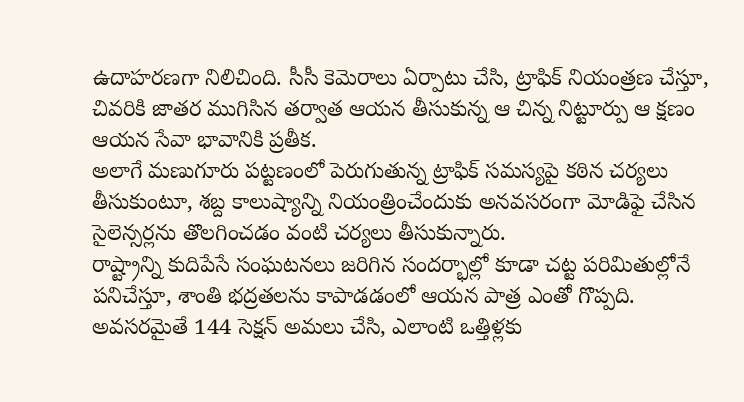ఉదాహరణగా నిలిచింది. సీసీ కెమెరాలు ఏర్పాటు చేసి, ట్రాఫిక్ నియంత్రణ చేస్తూ, చివరికి జాతర ముగిసిన తర్వాత ఆయన తీసుకున్న ఆ చిన్న నిట్టూర్పు ఆ క్షణం ఆయన సేవా భావానికి ప్రతీక.
అలాగే మణుగూరు పట్టణంలో పెరుగుతున్న ట్రాఫిక్ సమస్యపై కఠిన చర్యలు తీసుకుంటూ, శబ్ద కాలుష్యాన్ని నియంత్రించేందుకు అనవసరంగా మోడిఫై చేసిన సైలెన్సర్లను తొలగించడం వంటి చర్యలు తీసుకున్నారు.
రాష్ట్రాన్ని కుదిపేసే సంఘటనలు జరిగిన సందర్భాల్లో కూడా చట్ట పరిమితుల్లోనే పనిచేస్తూ, శాంతి భద్రతలను కాపాడడంలో ఆయన పాత్ర ఎంతో గొప్పది. అవసరమైతే 144 సెక్షన్ అమలు చేసి, ఎలాంటి ఒత్తిళ్లకు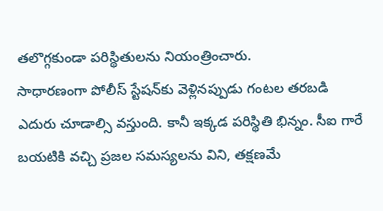తలొగ్గకుండా పరిస్థితులను నియంత్రించారు.
సాధారణంగా పోలీస్ స్టేషన్‌కు వెళ్లినప్పుడు గంటల తరబడి ఎదురు చూడాల్సి వస్తుంది. కానీ ఇక్కడ పరిస్థితి భిన్నం. సీఐ గారే బయటికి వచ్చి ప్రజల సమస్యలను విని, తక్షణమే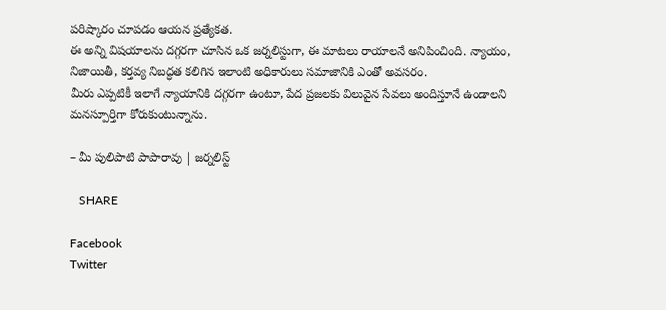పరిష్కారం చూపడం ఆయన ప్రత్యేకత.
ఈ అన్ని విషయాలను దగ్గరగా చూసిన ఒక జర్నలిస్టుగా, ఈ మాటలు రాయాలనే అనిపించింది. న్యాయం, నిజాయితీ, కర్తవ్య నిబద్ధత కలిగిన ఇలాంటి అధికారులు సమాజానికి ఎంతో అవసరం.
మీరు ఎప్పటికీ ఇలాగే న్యాయానికి దగ్గరగా ఉంటూ, పేద ప్రజలకు విలువైన సేవలు అందిస్తూనే ఉండాలని మనస్పూర్తిగా కోరుకుంటున్నాను.

– మీ పులిపాటి పాపారావు | జర్నలిస్ట్

   SHARE

Facebook
Twitter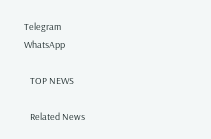Telegram
WhatsApp

   TOP NEWS

   Related News